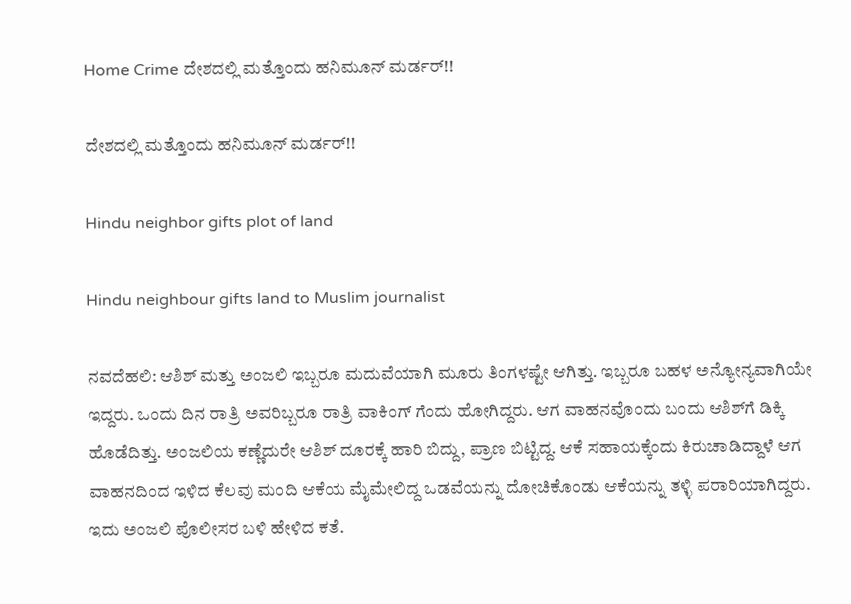Home Crime ದೇಶದಲ್ಲಿ ಮತ್ತೊಂದು ಹನಿಮೂನ್‌ ಮರ್ಡರ್‌!!

ದೇಶದಲ್ಲಿ ಮತ್ತೊಂದು ಹನಿಮೂನ್‌ ಮರ್ಡರ್‌!!

Hindu neighbor gifts plot of land

Hindu neighbour gifts land to Muslim journalist

ನವದೆಹಲಿ: ಆಶಿಶ್‌ ಮತ್ತು ಅಂಜಲಿ ಇಬ್ಬರೂ ಮದುವೆಯಾಗಿ ಮೂರು ತಿಂಗಳಷ್ಟೇ ಆಗಿತ್ತು. ಇಬ್ಬರೂ ಬಹಳ ಅನ್ಯೋನ್ಯವಾಗಿಯೇ ಇದ್ದರು. ಒಂದು ದಿನ ರಾತ್ರಿ ಅವರಿಬ್ಬರೂ ರಾತ್ರಿ ವಾಕಿಂಗ್‌ ಗೆಂದು ಹೋಗಿದ್ದರು. ಆಗ ವಾಹನವೊಂದು ಬಂದು ಆಶಿಶ್‌ಗೆ ಡಿಕ್ಕಿ ಹೊಡೆದಿತ್ತು. ಅಂಜಲಿಯ ಕಣ್ಣೆದುರೇ ಆಶಿಶ್‌ ದೂರಕ್ಕೆ ಹಾರಿ ಬಿದ್ದು, ಪ್ರಾಣ ಬಿಟ್ಟಿದ್ದ. ಆಕೆ ಸಹಾಯಕ್ಕೆಂದು ಕಿರುಚಾಡಿದ್ದಾಳೆ ಆಗ ವಾಹನದಿಂದ ಇಳಿದ ಕೆಲವು ಮಂದಿ ಆಕೆಯ ಮೈಮೇಲಿದ್ದ ಒಡವೆಯನ್ನು ದೋಚಿಕೊಂಡು ಆಕೆಯನ್ನು ತಳ್ಳಿ ಪರಾರಿಯಾಗಿದ್ದರು. ಇದು ಅಂಜಲಿ ಪೊಲೀಸರ ಬಳಿ ಹೇಳಿದ ಕತೆ.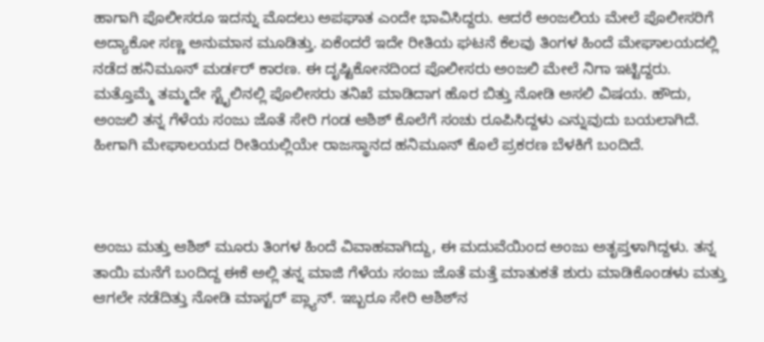ಹಾಗಾಗಿ ಪೊಲೀಸರೂ ಇದನ್ನು ಮೊದಲು ಅಪಘಾತ ಎಂದೇ ಭಾವಿಸಿದ್ದರು. ಆದರೆ ಅಂಜಲಿಯ ಮೇಲೆ ಪೊಲೀಸರಿಗೆ ಅದ್ಯಾಕೋ ಸಣ್ಣ ಅನುಮಾನ ಮೂಡಿತ್ತು. ಏಕೆಂದರೆ ಇದೇ ರೀತಿಯ ಘಟನೆ ಕೆಲವು ತಿಂಗಳ ಹಿಂದೆ ಮೇಘಾಲಯದಲ್ಲಿ ನಡೆದ ಹನಿಮೂನ್‌ ಮರ್ಡರ್‌ ಕಾರಣ. ಈ ದೃಷ್ಟಿಕೋನದಿಂದ ಪೊಲೀಸರು ಅಂಜಲಿ ಮೇಲೆ ನಿಗಾ ಇಟ್ಟಿದ್ದರು. ಮತ್ತೊಮ್ಮೆ ತಮ್ಮದೇ ಸ್ಟೈಲಿನಲ್ಲಿ ಪೊಲೀಸರು ತನಿಖೆ ಮಾಡಿದಾಗ ಹೊರ ಬಿತ್ತು ನೋಡಿ ಅಸಲಿ ವಿಷಯ. ಹೌದು, ಅಂಜಲಿ ತನ್ನ ಗೆಳೆಯ ಸಂಜು ಜೊತೆ ಸೇರಿ ಗಂಡ ಆಶಿಶ್‌ ಕೊಲೆಗೆ ಸಂಚು ರೂಪಿಸಿದ್ದಳು ಎನ್ನುವುದು ಬಯಲಾಗಿದೆ. ಹೀಗಾಗಿ ಮೇಘಾಲಯದ ರೀತಿಯಲ್ಲಿಯೇ ರಾಜಸ್ಥಾನದ ಹನಿಮೂನ್‌ ಕೊಲೆ ಪ್ರಕರಣ ಬೆಳಕಿಗೆ ಬಂದಿದೆ.



ಅಂಜು ಮತ್ತು ಆಶಿಶ್ ಮೂರು ತಿಂಗಳ ಹಿಂದೆ ವಿವಾಹವಾಗಿದ್ದು, ಈ ಮದುವೆಯಿಂದ ಅಂಜು ಅತೃಪ್ತಳಾಗಿದ್ದಳು. ತನ್ನ ತಾಯಿ ಮನೆಗೆ ಬಂದಿದ್ದ ಈಕೆ ಅಲ್ಲಿ ತನ್ನ ಮಾಜಿ ಗೆಳೆಯ ಸಂಜು ಜೊತೆ ಮತ್ತೆ ಮಾತುಕತೆ ಶುರು ಮಾಡಿಕೊಂಡಳು ಮತ್ತು ಆಗಲೇ ನಡೆದಿತ್ತು ನೋಡಿ ಮಾಸ್ಟರ್‌ ಪ್ಲ್ಯಾನ್‌. ಇಬ್ಬರೂ ಸೇರಿ ಆಶಿಶ್‌ನ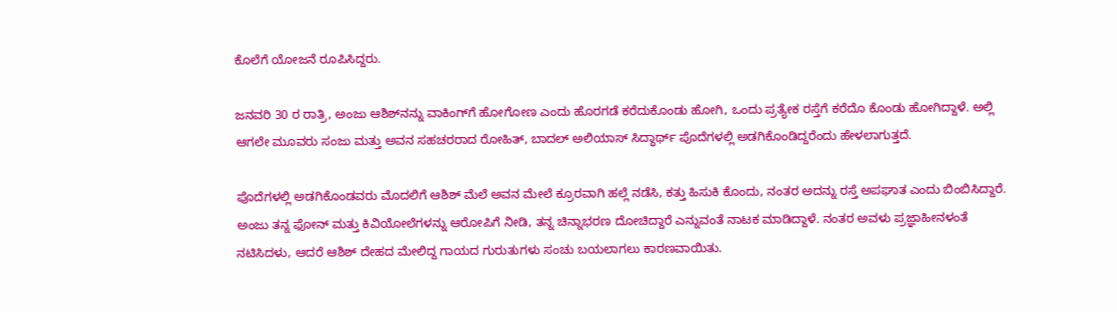ಕೊಲೆಗೆ ಯೋಜನೆ ರೂಪಿಸಿದ್ದರು.

ಜನವರಿ 30 ರ ರಾತ್ರಿ, ಅಂಜು ಆಶಿಶ್‌ನನ್ನು ವಾಕಿಂಗ್‌ಗೆ ಹೋಗೋಣ ಎಂದು ಹೊರಗಡೆ ಕರೆದುಕೊಂಡು ಹೋಗಿ, ಒಂದು ಪ್ರತ್ಯೇಕ ರಸ್ತೆಗೆ ಕರೆದೊ ಕೊಂಡು ಹೋಗಿದ್ದಾಳೆ. ಅಲ್ಲಿ ಆಗಲೇ ಮೂವರು ಸಂಜು ಮತ್ತು ಅವನ ಸಹಚರರಾದ ರೋಹಿತ್, ಬಾದಲ್ ಅಲಿಯಾಸ್ ಸಿದ್ಧಾರ್ಥ್ ಪೊದೆಗಳಲ್ಲಿ ಅಡಗಿಕೊಂಡಿದ್ದರೆಂದು ಹೇಳಲಾಗುತ್ತದೆ.

ಪೊದೆಗಳಲ್ಲಿ ಅಡಗಿಕೊಂಡವರು ಮೊದಲಿಗೆ ಆಶಿಶ್‌ ಮೆಲೆ ಅವನ ಮೇಲೆ ಕ್ರೂರವಾಗಿ ಹಲ್ಲೆ ನಡೆಸಿ, ಕತ್ತು ಹಿಸುಕಿ ಕೊಂದು, ನಂತರ ಅದನ್ನು ರಸ್ತೆ ಅಪಘಾತ ಎಂದು ಬಿಂಬಿಸಿದ್ದಾರೆ. ಅಂಜು ತನ್ನ ಫೋನ್ ಮತ್ತು ಕಿವಿಯೋಲೆಗಳನ್ನು ಆರೋಪಿಗೆ ನೀಡಿ, ತನ್ನ ಚಿನ್ನಾಭರಣ ದೋಚಿದ್ದಾರೆ ಎನ್ನುವಂತೆ ನಾಟಕ ಮಾಡಿದ್ದಾಳೆ. ನಂತರ ಅವಳು ಪ್ರಜ್ಞಾಹೀನಳಂತೆ ನಟಿಸಿದಳು, ಆದರೆ ಆಶಿಶ್ ದೇಹದ ಮೇಲಿದ್ದ ಗಾಯದ ಗುರುತುಗಳು ಸಂಚು ಬಯಲಾಗಲು ಕಾರಣವಾಯಿತು.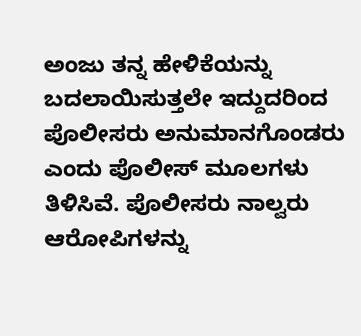ಅಂಜು ತನ್ನ ಹೇಳಿಕೆಯನ್ನು ಬದಲಾಯಿಸುತ್ತಲೇ ಇದ್ದುದರಿಂದ ಪೊಲೀಸರು ಅನುಮಾನಗೊಂಡರು ಎಂದು ಪೊಲೀಸ್ ಮೂಲಗಳು ತಿಳಿಸಿವೆ. ಪೊಲೀಸರು ನಾಲ್ವರು ಆರೋಪಿಗಳನ್ನು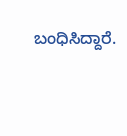ಬಂಧಿಸಿದ್ದಾರೆ.